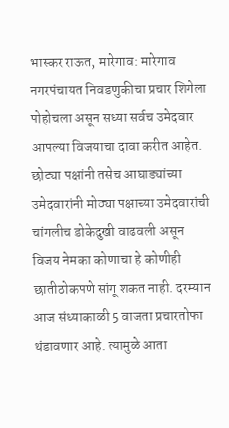भास्कर राऊत, मारेगाव: मारेगाव नगरपंचायत निवडणुकीचा प्रचार शिगेला पोहोचला असून सध्या सर्वच उमेदवार आपल्या विजयाचा दावा करीत आहेत. छोट्या पक्षांनी तसेच आघाड्यांच्या उमेदवारांनी मोठ्या पक्षाच्या उमेदवारांची चांगलीच डोकेदुखी वाढवली असून विजय नेमका कोणाचा हे कोणीही छातीठोकपणे सांगू शकत नाही. दरम्यान आज संध्याकाळी 5 वाजता प्रचारतोफा थंडावणार आहे. त्यामुळे आता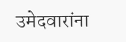उमेदवारांना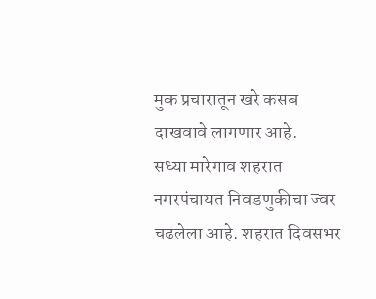मुक प्रचारातून खरे कसब दाखवावे लागणार आहे.
सध्या मारेगाव शहरात नगरपंचायत निवडणुकीचा ज्वर चढलेला आहे. शहरात दिवसभर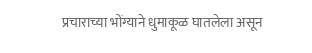प्रचाराच्या भोंग्याने धुमाकूळ घातलेला असून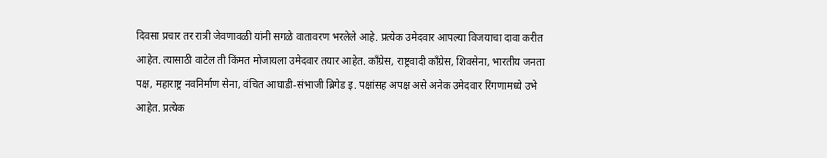दिवसा प्रचार तर रात्री जेवणावळी यांनी सगळे वातावरण भरलेले आहे. प्रत्येक उमेदवार आपल्या विजयाचा दावा करीत आहेत. त्यासाठी वाटेल ती किंमत मोजायला उमेदवार तयार आहेत. काँग्रेस, राष्ट्रवादी काँग्रेस, शिवसेना, भारतीय जनता पक्ष, महाराष्ट्र नवनिर्माण सेना, वंचित आघाडी-संभाजी ब्रिगेड इ. पक्षांसह अपक्ष असे अनेक उमेदवार रिंगणामध्ये उभे आहेत. प्रत्येक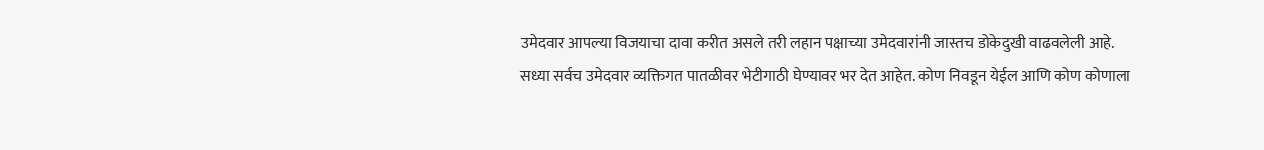उमेदवार आपल्या विजयाचा दावा करीत असले तरी लहान पक्षाच्या उमेदवारांनी जास्तच डोकेदुखी वाढवलेली आहे.
सध्या सर्वच उमेदवार व्यक्तिगत पातळीवर भेटीगाठी घेण्यावर भर देत आहेत. कोण निवडून येईल आणि कोण कोणाला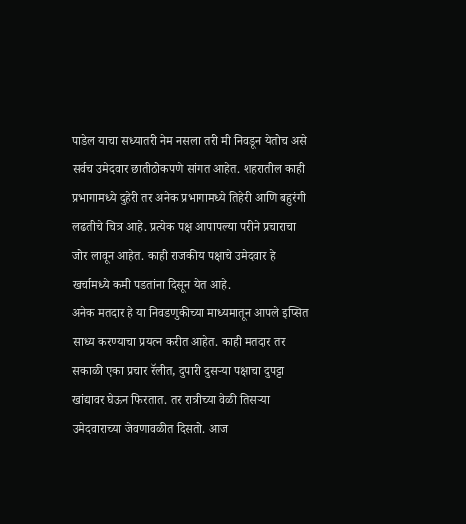पाडेल याचा सध्यातरी नेम नसला तरी मी निवडून येतोच असे सर्वच उमेदवार छातीठोकपणे सांगत आहेत. शहरातील काही प्रभागामध्ये दुहेरी तर अनेक प्रभागामध्ये तिहेरी आणि बहुरंगी लढतीचे चित्र आहे. प्रत्येक पक्ष आपापल्या परीने प्रचाराचा जोर लावून आहेत. काही राजकीय पक्षाचे उमेदवार हे खर्चामध्ये कमी पडतांना दिसून येत आहे.
अनेक मतदार हे या निवडणुकीच्या माध्यमातून आपले इप्सित साध्य करण्याचा प्रयत्न करीत आहेत. काही मतदार तर सकाळी एका प्रचार रॅलीत, दुपारी दुसऱ्या पक्षाचा दुपट्टा खांद्यावर घेऊन फिरतात. तर रात्रीच्या वेळी तिसऱ्या उमेदवाराच्या जेवणावळीत दिसतो. आज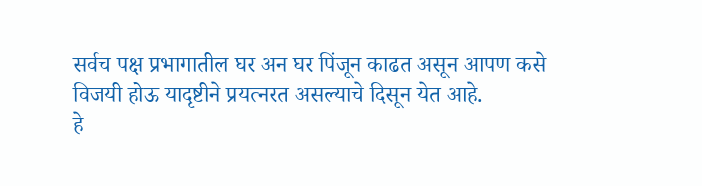सर्वच पक्ष प्रभागातील घर अन घर पिंजून काढत असून आपण कसे विजयी होऊ यादृष्टीने प्रयत्नरत असल्याचे दिसून येत आहे.
हे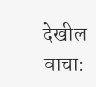देखील वाचा: